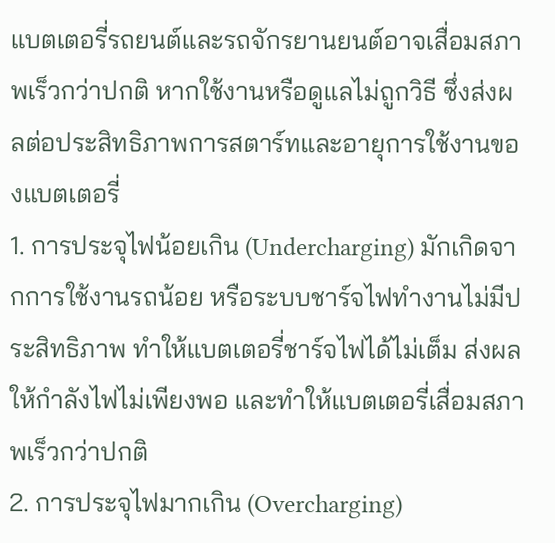แบตเตอรี่รถยนต์และรถจักรยานยนต์อาจเสื่อมสภาพเร็วกว่าปกติ หากใช้งานหรือดูแลไม่ถูกวิธี ซึ่งส่งผลต่อประสิทธิภาพการสตาร์ทและอายุการใช้งานของแบตเตอรี่
1. การประจุไฟน้อยเกิน (Undercharging) มักเกิดจากการใช้งานรถน้อย หรือระบบชาร์จไฟทำงานไม่มีประสิทธิภาพ ทำให้แบตเตอรี่ชาร์จไฟได้ไม่เต็ม ส่งผลให้กำลังไฟไม่เพียงพอ และทำให้แบตเตอรี่เสื่อมสภาพเร็วกว่าปกติ
2. การประจุไฟมากเกิน (Overcharging)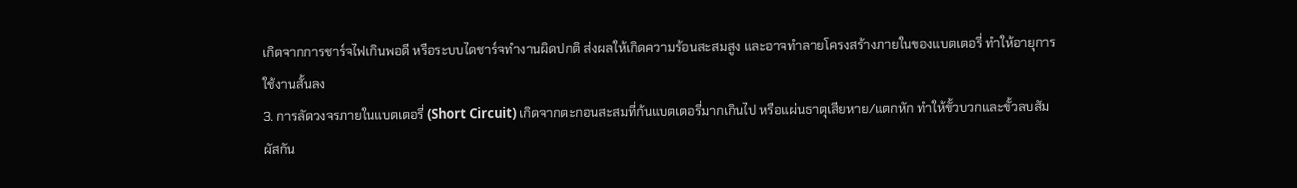เกิดจากการชาร์จไฟเกินพอดี หรือระบบไดชาร์จทำงานผิดปกติ ส่งผลให้เกิดความร้อนสะสมสูง และอาจทำลายโครงสร้างภายในของแบตเตอรี่ ทำให้อายุการใช้งานสั้นลง
3. การลัดวงจรภายในแบตเตอรี่ (Short Circuit) เกิดจากตะกอนสะสมที่ก้นแบตเตอรี่มากเกินไป หรือแผ่นธาตุเสียหาย/แตกหัก ทำให้ขั้วบวกและขั้วลบสัมผัสกัน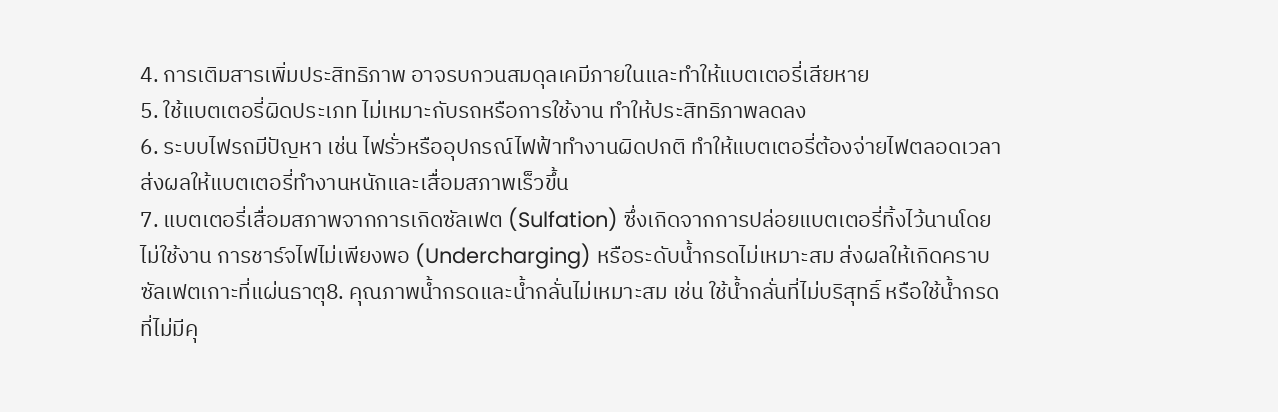4. การเติมสารเพิ่มประสิทธิภาพ อาจรบกวนสมดุลเคมีภายในและทำให้แบตเตอรี่เสียหาย
5. ใช้แบตเตอรี่ผิดประเภท ไม่เหมาะกับรถหรือการใช้งาน ทำให้ประสิทธิภาพลดลง
6. ระบบไฟรถมีปัญหา เช่น ไฟรั่วหรืออุปกรณ์ไฟฟ้าทำงานผิดปกติ ทำให้แบตเตอรี่ต้องจ่ายไฟตลอดเวลา ส่งผลให้แบตเตอรี่ทำงานหนักและเสื่อมสภาพเร็วขึ้น
7. แบตเตอรี่เสื่อมสภาพจากการเกิดซัลเฟต (Sulfation) ซึ่งเกิดจากการปล่อยแบตเตอรี่ทิ้งไว้นานโดยไม่ใช้งาน การชาร์จไฟไม่เพียงพอ (Undercharging) หรือระดับน้ำกรดไม่เหมาะสม ส่งผลให้เกิดคราบซัลเฟตเกาะที่แผ่นธาตุ8. คุณภาพน้ำกรดและน้ำกลั่นไม่เหมาะสม เช่น ใช้น้ำกลั่นที่ไม่บริสุทธิ์ หรือใช้น้ำกรดที่ไม่มีคุ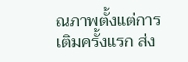ณภาพตั้งแต่การเติมครั้งแรก ส่ง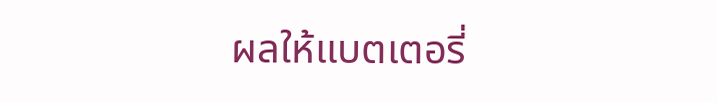ผลให้แบตเตอรี่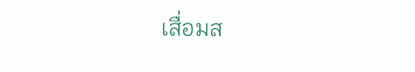เสื่อมส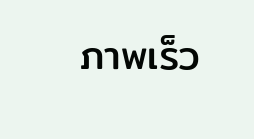ภาพเร็ว